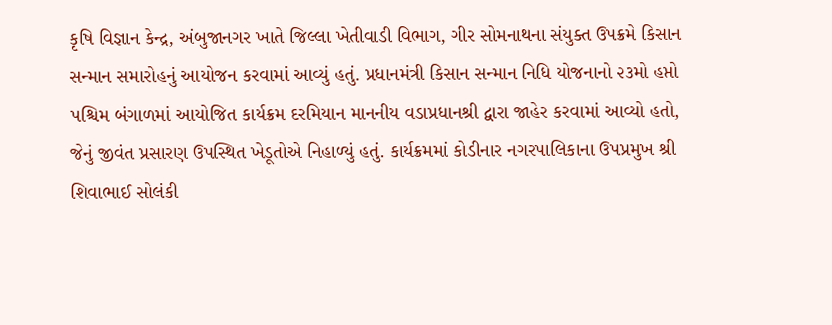કૃષિ વિજ્ઞાન કેન્દ્ર, અંબુજાનગર ખાતે જિલ્લા ખેતીવાડી વિભાગ, ગીર સોમનાથના સંયુક્ત ઉપક્રમે કિસાન સન્માન સમારોહનું આયોજન કરવામાં આવ્યું હતું. પ્રધાનમંત્રી કિસાન સન્માન નિધિ યોજનાનો ૨૩મો હપ્તો પશ્ચિમ બંગાળમાં આયોજિત કાર્યક્રમ દરમિયાન માનનીય વડાપ્રધાનશ્રી દ્વારા જાહેર કરવામાં આવ્યો હતો, જેનું જીવંત પ્રસારણ ઉપસ્થિત ખેડૂતોએ નિહાળ્યું હતું. કાર્યક્રમમાં કોડીનાર નગરપાલિકાના ઉપપ્રમુખ શ્રી શિવાભાઈ સોલંકી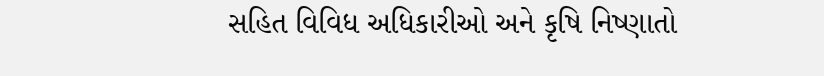સહિત વિવિધ અધિકારીઓ અને કૃષિ નિષ્ણાતો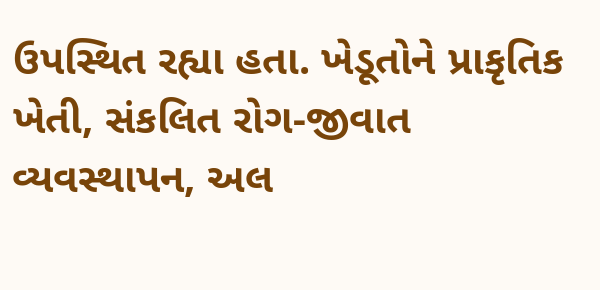ઉપસ્થિત રહ્યા હતા. ખેડૂતોને પ્રાકૃતિક ખેતી, સંકલિત રોગ-જીવાત વ્યવસ્થાપન, અલ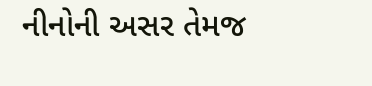નીનોની અસર તેમજ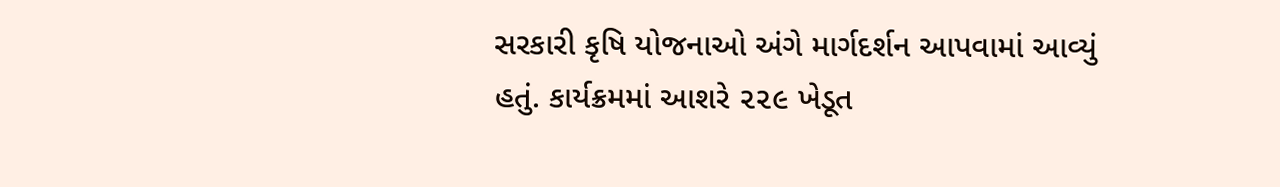સરકારી કૃષિ યોજનાઓ અંગે માર્ગદર્શન આપવામાં આવ્યું હતું. કાર્યક્રમમાં આશરે ૨૨૯ ખેડૂત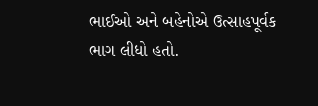ભાઈઓ અને બહેનોએ ઉત્સાહપૂર્વક ભાગ લીધો હતો.